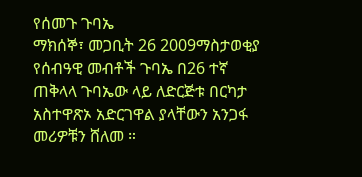የሰመጉ ጉባኤ
ማክሰኞ፣ መጋቢት 26 2009ማስታወቂያ
የሰብዓዊ መብቶች ጉባኤ በ26 ተኛ ጠቅላላ ጉባኤው ላይ ለድርጅቱ በርካታ አስተዋጽኦ አድርገዋል ያላቸውን አንጋፋ መሪዎቹን ሸለመ ።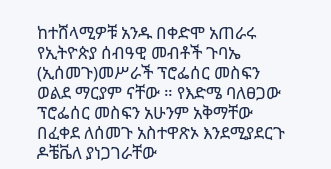ከተሸላሚዎቹ አንዱ በቀድሞ አጠራሩ የኢትዮጵያ ሰብዓዊ መብቶች ጉባኤ (ኢሰመጉ)መሥራች ፕሮፌሰር መስፍን ወልደ ማርያም ናቸው ። የእድሜ ባለፀጋው ፕሮፌሰር መስፍን አሁንም አቅማቸው በፈቀደ ለሰመጉ አስተዋጽኦ እንደሚያደርጉ ዶቼቬለ ያነጋገራቸው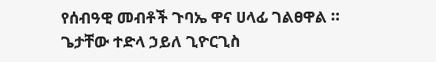የሰብዓዊ መብቶች ጉባኤ ዋና ሀላፊ ገልፀዋል ።
ጌታቸው ተድላ ኃይለ ጊዮርጊስ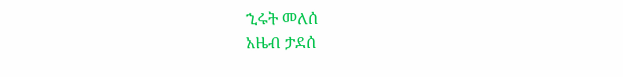ኂሩት መለሰ
አዜብ ታደሰ